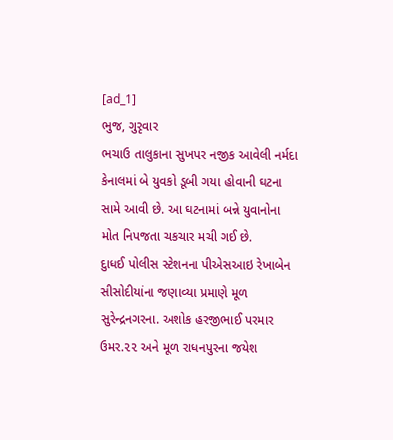[ad_1]
ભુજ, ગુરૃવાર
ભચાઉ તાલુકાના સુખપર નજીક આવેલી નર્મદા કેનાલમાં બે યુવકો ડૂબી ગયા હોવાની ઘટના સામે આવી છે. આ ઘટનામાં બન્ને યુવાનોના મોત નિપજતા ચકચાર મચી ગઈ છે.
દુાધઈ પોલીસ સ્ટેશનના પીએસઆઇ રેખાબેન સીસોદીયાંના જણાવ્યા પ્રમાણે મૂળ સુરેન્દ્રનગરના. અશોક હરજીભાઈ પરમાર ઉમર.૨૨ અને મૂળ રાધનપુરના જયેશ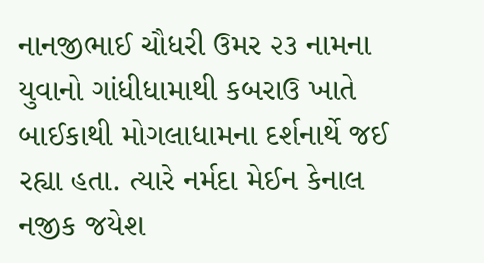નાનજીભાઈ ચૌધરી ઉમર ૨૩ નામના યુવાનો ગાંધીધામાથી કબરાઉ ખાતે બાઈકાથી મોગલાધામના દર્શનાર્થે જઈ રહ્યા હતા. ત્યારે નર્મદા મેઈન કેનાલ નજીક જયેશ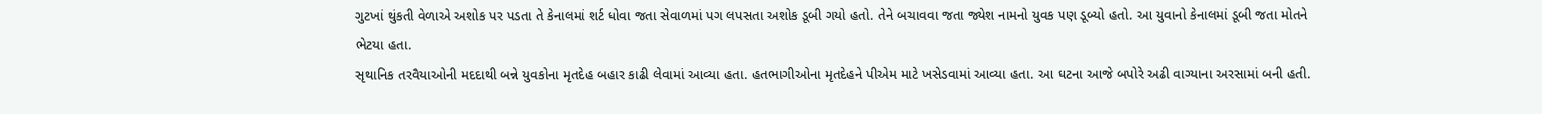ગુટખાં થુંકતી વેળાએ અશોક પર પડતા તે કેનાલમાં શર્ટ ધોવા જતા સેવાળમાં પગ લપસતા અશોક ડૂબી ગયો હતો. તેને બચાવવા જતા જ્યેશ નામનો યુવક પણ ડૂબ્યો હતો. આ યુવાનો કેનાલમાં ડૂબી જતા મોતને ભેટયા હતા.
સૃથાનિક તરવૈયાઓની મદદાથી બન્ને યુવકોના મૃતદેહ બહાર કાઢી લેવામાં આવ્યા હતા. હતભાગીઓના મૃતદેહને પીએમ માટે ખસેડવામાં આવ્યા હતા. આ ઘટના આજે બપોરે અઢી વાગ્યાના અરસામાં બની હતી.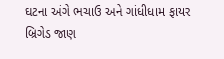ઘટના અંગે ભચાઉ અને ગાંધીધામ ફાયર બ્રિગેડ જાણ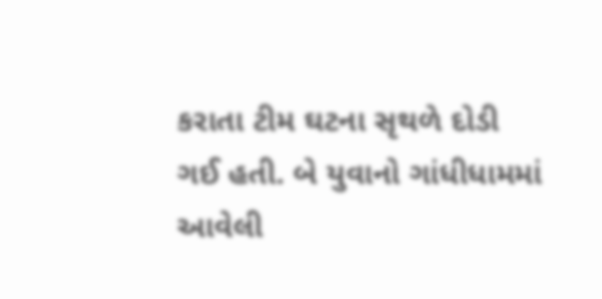કરાતા ટીમ ઘટના સૃથળે દોડી ગઈ હતી. બે યુવાનો ગાંધીધામમાં આવેલી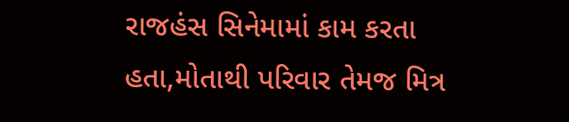રાજહંસ સિનેમામાં કામ કરતા હતા,મોતાથી પરિવાર તેમજ મિત્ર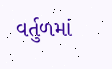વર્તુળમાં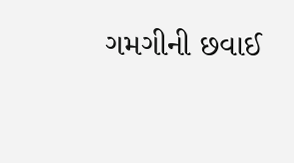ગમગીની છવાઈ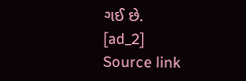ગઈ છે.
[ad_2]
Source link